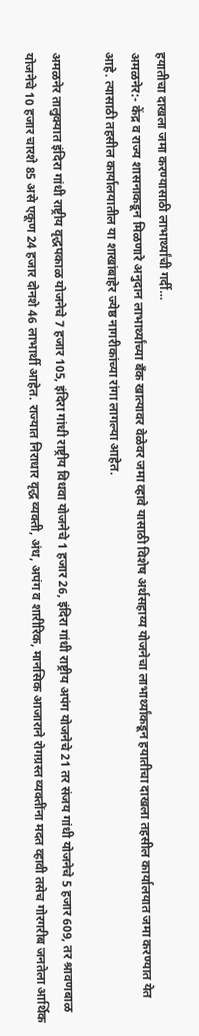हयातीचा दाखला जमा करण्यासाठी लाभार्थ्यांची गर्दी…
अमळनेर:- केंद्र व राज्य शासनाकडून मिळणारे अनुदान लाभार्थ्यांच्या बँक खात्यावर वेळेवर जमा व्हावे यासाठी विशेष अर्थसहाय्य योजनेचा लाभार्थ्यांकडून हयातीचा दाखला तहसील कार्यालयात जमा करण्यात येत आहे. त्यासाठी तहसील कार्यालयातील या शाखांबाहेर ज्येष्ठ नागरीकांच्या रांगा लागल्या आहेत.

अमळनेर तालुक्यात इंदिरा गांधी राष्ट्रीय वृद्धपकाळ योजनेचे 7 हजार 105, इंदिरा गांधी राष्ट्रीय विधवा योजनेचे 1 हजार 26, इंदिरा गांधी राष्ट्रीय अपंग योजनेचे 21 तर संजय गांधी योजनेचे 5 हजार 609, तर श्रावणबाळ योजनेचे 10 हजार चारशे 85 असे एकूण 24 हजार दोनशे 46 लाभार्थी आहेत. राज्यात निराधार वृद्ध व्यक्ती, अंध, अपंग व शारीरिक, मानसिक आजाराने रोगग्रस्त व्यक्तींना मदत व्हावी तसेच गोरगरीब जनतेला आर्थिक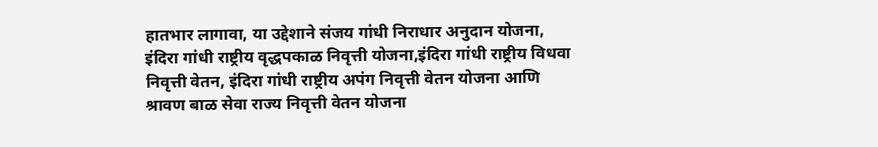हातभार लागावा, या उद्देशाने संजय गांधी निराधार अनुदान योजना, इंदिरा गांधी राष्ट्रीय वृद्धपकाळ निवृत्ती योजना,इंदिरा गांधी राष्ट्रीय विधवा निवृत्ती वेतन, इंदिरा गांधी राष्ट्रीय अपंग निवृत्ती वेतन योजना आणि श्रावण बाळ सेवा राज्य निवृत्ती वेतन योजना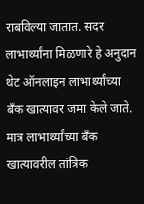राबविल्या जातात. सदर लाभार्थ्यांना मिळणारे हे अनुदान थेट ऑनलाइन लाभार्थ्यांच्या बँक खात्यावर जमा केले जाते. मात्र लाभार्थ्यांच्या बँक खात्यावरील तांत्रिक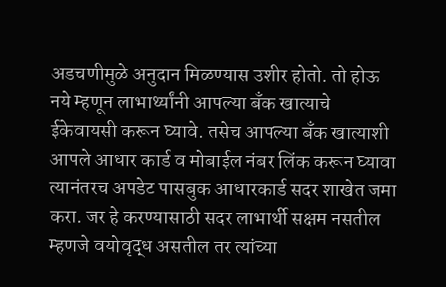अडचणीमुळे अनुदान मिळण्यास उशीर होतो. तो होऊ नये म्हणून लाभार्थ्यांनी आपल्या बँक खात्याचे ईकेवायसी करून घ्यावे. तसेच आपल्या बँक खात्याशी आपले आधार कार्ड व मोबाईल नंबर लिंक करून घ्यावा त्यानंतरच अपडेट पासबुक आधारकार्ड सदर शाखेत जमा करा. जर हे करण्यासाठी सदर लाभार्थी सक्षम नसतील म्हणजे वयोवृद्ध असतील तर त्यांच्या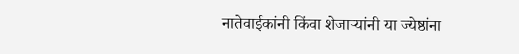नातेवाईकांनी किंवा शेजाऱ्यांनी या ज्येष्ठांना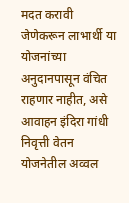मदत करावी जेणेकरून लाभार्थी या योजनांच्या अनुदानपासून वंचित राहणार नाहीत, असे आवाहन इंदिरा गांधी निवृत्ती वेतन योजनेतील अव्वल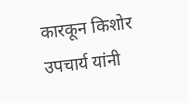कारकून किशोर उपचार्य यांनी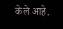केले आहे.